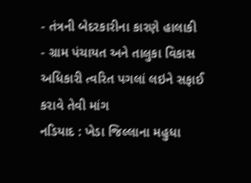- તંત્રની બેદરકારીના કારણે હાલાકી
- ગ્રામ પંચાયત અને તાલુકા વિકાસ અધિકારી ત્વરિત પગલાં લઇને સફાઈ કરાવે તેવી માંગ
નડિયાદ : ખેડા જિલ્લાના મહુધા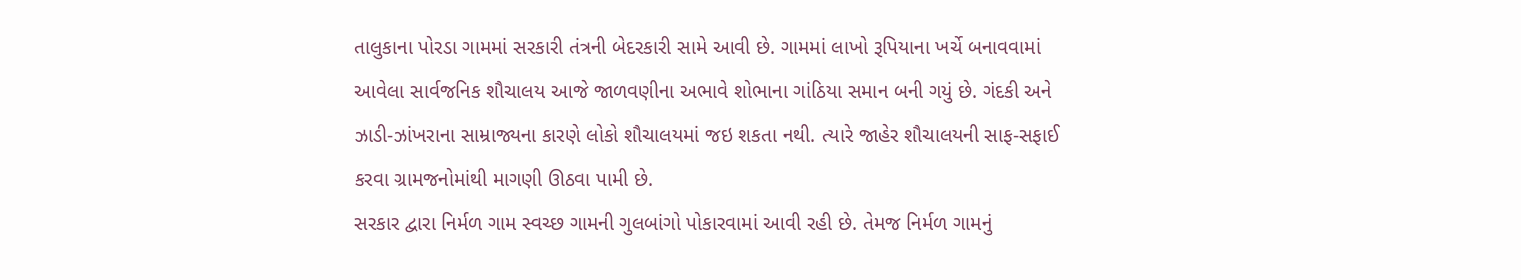તાલુકાના પોરડા ગામમાં સરકારી તંત્રની બેદરકારી સામે આવી છે. ગામમાં લાખો રૂપિયાના ખર્ચે બનાવવામાં આવેલા સાર્વજનિક શૌચાલય આજે જાળવણીના અભાવે શોભાના ગાંઠિયા સમાન બની ગયું છે. ગંદકી અને ઝાડી-ઝાંખરાના સામ્રાજ્યના કારણે લોકો શૌચાલયમાં જઇ શકતા નથી. ત્યારે જાહેર શૌચાલયની સાફ-સફાઈ કરવા ગ્રામજનોમાંથી માગણી ઊઠવા પામી છે.
સરકાર દ્વારા નિર્મળ ગામ સ્વચ્છ ગામની ગુલબાંગો પોકારવામાં આવી રહી છે. તેમજ નિર્મળ ગામનું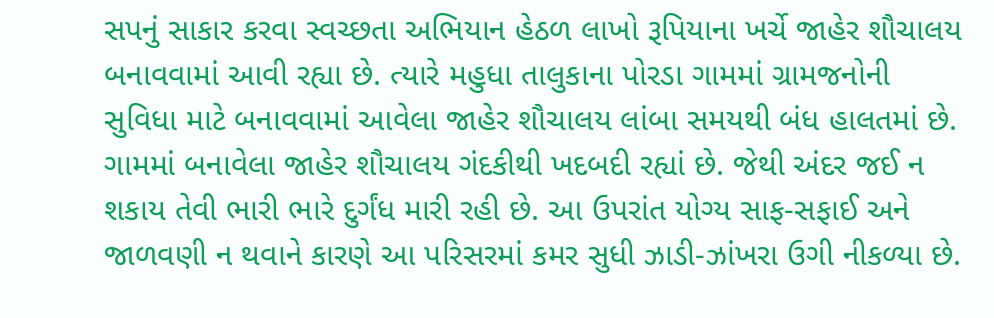સપનું સાકાર કરવા સ્વચ્છતા અભિયાન હેઠળ લાખો રૂપિયાના ખર્ચે જાહેર શૌચાલય બનાવવામાં આવી રહ્યા છે. ત્યારે મહુધા તાલુકાના પોરડા ગામમાં ગ્રામજનોની સુવિધા માટે બનાવવામાં આવેલા જાહેર શૌચાલય લાંબા સમયથી બંધ હાલતમાં છે. ગામમાં બનાવેલા જાહેર શૌચાલય ગંદકીથી ખદબદી રહ્યાં છે. જેથી અંદર જઈ ન શકાય તેવી ભારી ભારે દુર્ગંધ મારી રહી છે. આ ઉપરાંત યોગ્ય સાફ-સફાઈ અને જાળવણી ન થવાને કારણે આ પરિસરમાં કમર સુધી ઝાડી-ઝાંખરા ઉગી નીકળ્યા છે.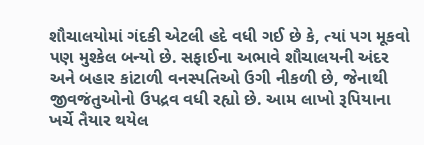શૌચાલયોમાં ગંદકી એટલી હદે વધી ગઈ છે કે, ત્યાં પગ મૂકવો પણ મુશ્કેલ બન્યો છે. સફાઈના અભાવે શૌચાલયની અંદર અને બહાર કાંટાળી વનસ્પતિઓ ઉગી નીકળી છે, જેનાથી જીવજંતુઓનો ઉપદ્રવ વધી રહ્યો છે. આમ લાખો રૂપિયાના ખર્ચે તૈયાર થયેલ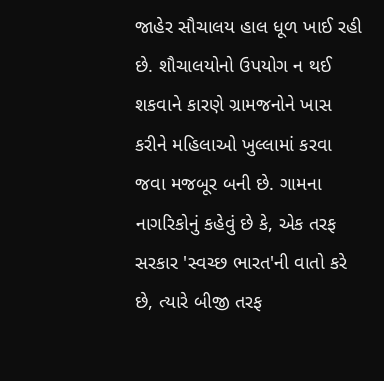જાહેર સૌચાલય હાલ ધૂળ ખાઈ રહી છે. શૌચાલયોનો ઉપયોગ ન થઈ શકવાને કારણે ગ્રામજનોને ખાસ કરીને મહિલાઓ ખુલ્લામાં કરવા જવા મજબૂર બની છે. ગામના નાગરિકોનું કહેવું છે કે, એક તરફ સરકાર 'સ્વચ્છ ભારત'ની વાતો કરે છે, ત્યારે બીજી તરફ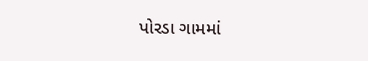પોરડા ગામમાં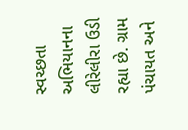સ્વચ્છતા અભિયાનના લીરેલીરા ઉડી રહ્યા છે. ગ્રામ પંચાયત અને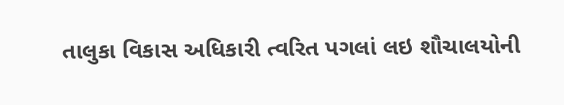તાલુકા વિકાસ અધિકારી ત્વરિત પગલાં લઇ શૌચાલયોની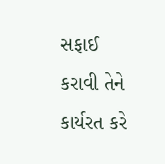સફાઈ કરાવી તેને કાર્યરત કરે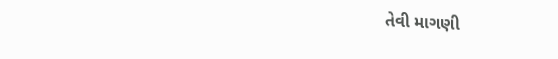તેવી માગણી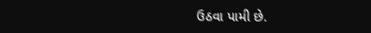ઉઠવા પામી છે.